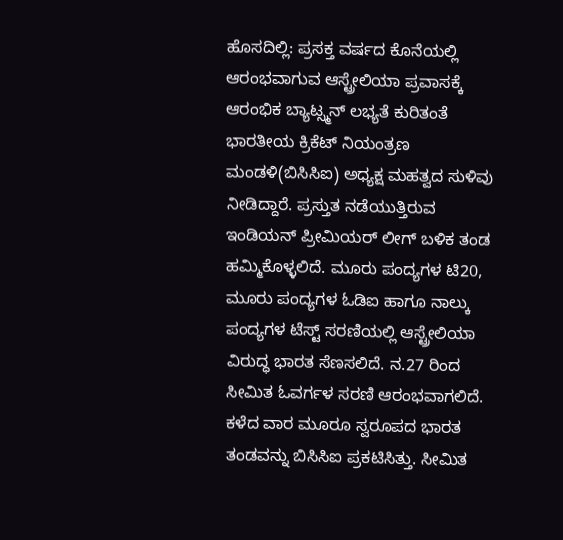ಹೊಸದಿಲ್ಲಿ: ಪ್ರಸಕ್ತ ವರ್ಷದ ಕೊನೆಯಲ್ಲಿ ಆರಂಭವಾಗುವ ಆಸ್ಟ್ರೇಲಿಯಾ ಪ್ರವಾಸಕ್ಕೆ ಆರಂಭಿಕ ಬ್ಯಾಟ್ಸ್ಮನ್ ಲಭ್ಯತೆ ಕುರಿತಂತೆ ಭಾರತೀಯ ಕ್ರಿಕೆಟ್ ನಿಯಂತ್ರಣ ಮಂಡಳಿ(ಬಿಸಿಸಿಐ) ಅಧ್ಯಕ್ಷ ಮಹತ್ವದ ಸುಳಿವು ನೀಡಿದ್ದಾರೆ. ಪ್ರಸ್ತುತ ನಡೆಯುತ್ತಿರುವ ಇಂಡಿಯನ್ ಪ್ರೀಮಿಯರ್ ಲೀಗ್ ಬಳಿಕ ತಂಡ ಹಮ್ಮಿಕೊಳ್ಳಲಿದೆ. ಮೂರು ಪಂದ್ಯಗಳ ಟಿ20, ಮೂರು ಪಂದ್ಯಗಳ ಓಡಿಐ ಹಾಗೂ ನಾಲ್ಕು ಪಂದ್ಯಗಳ ಟೆಸ್ಟ್ ಸರಣಿಯಲ್ಲಿ ಆಸ್ಟ್ರೇಲಿಯಾ ವಿರುದ್ಧ ಭಾರತ ಸೆಣಸಲಿದೆ. ನ.27 ರಿಂದ ಸೀಮಿತ ಓವರ್ಗಳ ಸರಣಿ ಆರಂಭವಾಗಲಿದೆ. ಕಳೆದ ವಾರ ಮೂರೂ ಸ್ವರೂಪದ ಭಾರತ ತಂಡವನ್ನು ಬಿಸಿಸಿಐ ಪ್ರಕಟಿಸಿತ್ತು. ಸೀಮಿತ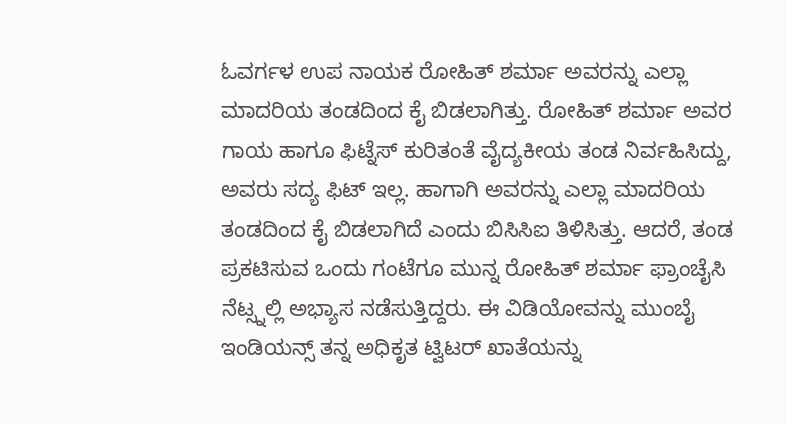ಓವರ್ಗಳ ಉಪ ನಾಯಕ ರೋಹಿತ್ ಶರ್ಮಾ ಅವರನ್ನು ಎಲ್ಲಾ ಮಾದರಿಯ ತಂಡದಿಂದ ಕೈ ಬಿಡಲಾಗಿತ್ತು. ರೋಹಿತ್ ಶರ್ಮಾ ಅವರ ಗಾಯ ಹಾಗೂ ಫಿಟ್ನೆಸ್ ಕುರಿತಂತೆ ವೈದ್ಯಕೀಯ ತಂಡ ನಿರ್ವಹಿಸಿದ್ದು, ಅವರು ಸದ್ಯ ಫಿಟ್ ಇಲ್ಲ. ಹಾಗಾಗಿ ಅವರನ್ನು ಎಲ್ಲಾ ಮಾದರಿಯ ತಂಡದಿಂದ ಕೈ ಬಿಡಲಾಗಿದೆ ಎಂದು ಬಿಸಿಸಿಐ ತಿಳಿಸಿತ್ತು. ಆದರೆ, ತಂಡ ಪ್ರಕಟಿಸುವ ಒಂದು ಗಂಟೆಗೂ ಮುನ್ನ ರೋಹಿತ್ ಶರ್ಮಾ ಫ್ರಾಂಚೈಸಿ ನೆಟ್ಸ್ನಲ್ಲಿ ಅಭ್ಯಾಸ ನಡೆಸುತ್ತಿದ್ದರು. ಈ ವಿಡಿಯೋವನ್ನು ಮುಂಬೈ ಇಂಡಿಯನ್ಸ್ ತನ್ನ ಅಧಿಕೃತ ಟ್ವಿಟರ್ ಖಾತೆಯನ್ನು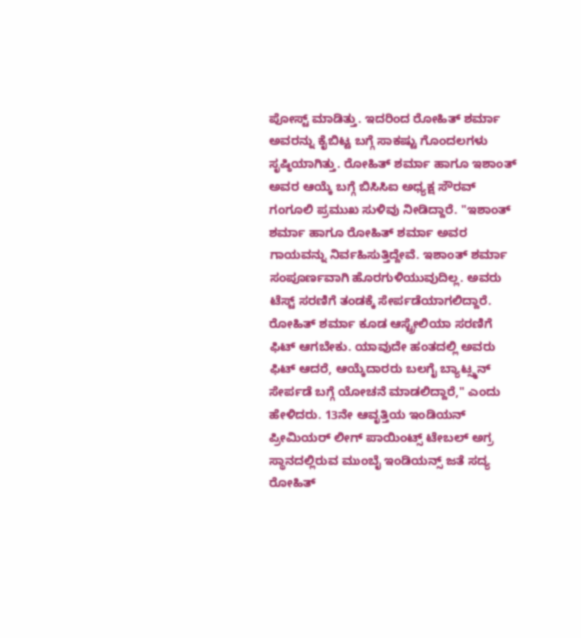ಪೋಸ್ಟ್ ಮಾಡಿತ್ತು. ಇದರಿಂದ ರೋಹಿತ್ ಶರ್ಮಾ ಅವರನ್ನು ಕೈಬಿಟ್ಟ ಬಗ್ಗೆ ಸಾಕಷ್ಟು ಗೊಂದಲಗಳು ಸೃಷ್ಠಿಯಾಗಿತ್ತು. ರೋಹಿತ್ ಶರ್ಮಾ ಹಾಗೂ ಇಶಾಂತ್ ಅವರ ಆಯ್ಕೆ ಬಗ್ಗೆ ಬಿಸಿಸಿಐ ಅಧ್ಯಕ್ಷ ಸೌರವ್ ಗಂಗೂಲಿ ಪ್ರಮುಖ ಸುಳಿವು ನೀಡಿದ್ದಾರೆ. "ಇಶಾಂತ್ ಶರ್ಮಾ ಹಾಗೂ ರೋಹಿತ್ ಶರ್ಮಾ ಅವರ ಗಾಯವನ್ನು ನಿರ್ವಹಿಸುತ್ತಿದ್ದೇವೆ. ಇಶಾಂತ್ ಶರ್ಮಾ ಸಂಪೂರ್ಣವಾಗಿ ಹೊರಗುಳಿಯುವುದಿಲ್ಲ. ಅವರು ಟೆಸ್ಟ್ ಸರಣಿಗೆ ತಂಡಕ್ಕೆ ಸೇರ್ಪಡೆಯಾಗಲಿದ್ದಾರೆ. ರೋಹಿತ್ ಶರ್ಮಾ ಕೂಡ ಆಸ್ಟ್ರೇಲಿಯಾ ಸರಣಿಗೆ ಫಿಟ್ ಆಗಬೇಕು. ಯಾವುದೇ ಹಂತದಲ್ಲಿ ಅವರು ಫಿಟ್ ಆದರೆ, ಆಯ್ಕೆದಾರರು ಬಲಗೈ ಬ್ಯಾಟ್ಸ್ಮನ್ ಸೇರ್ಪಡೆ ಬಗ್ಗೆ ಯೋಚನೆ ಮಾಡಲಿದ್ದಾರೆ," ಎಂದು ಹೇಳಿದರು. 13ನೇ ಆವೃತ್ತಿಯ ಇಂಡಿಯನ್ ಪ್ರೀಮಿಯರ್ ಲೀಗ್ ಪಾಯಿಂಟ್ಸ್ ಟೇಬಲ್ ಅಗ್ರ ಸ್ಥಾನದಲ್ಲಿರುವ ಮುಂಬೈ ಇಂಡಿಯನ್ಸ್ ಜತೆ ಸದ್ಯ ರೋಹಿತ್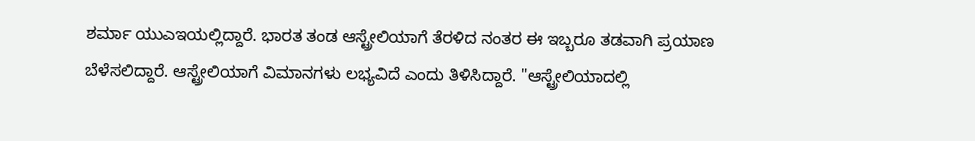ಶರ್ಮಾ ಯುಎಇಯಲ್ಲಿದ್ದಾರೆ. ಭಾರತ ತಂಡ ಆಸ್ಟ್ರೇಲಿಯಾಗೆ ತೆರಳಿದ ನಂತರ ಈ ಇಬ್ಬರೂ ತಡವಾಗಿ ಪ್ರಯಾಣ ಬೆಳೆಸಲಿದ್ದಾರೆ. ಆಸ್ಟ್ರೇಲಿಯಾಗೆ ವಿಮಾನಗಳು ಲಭ್ಯವಿದೆ ಎಂದು ತಿಳಿಸಿದ್ದಾರೆ. "ಆಸ್ಟ್ರೇಲಿಯಾದಲ್ಲಿ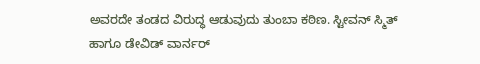ಅವರದೇ ತಂಡದ ವಿರುದ್ಧ ಆಡುವುದು ತುಂಬಾ ಕಠಿಣ. ಸ್ಟೀವನ್ ಸ್ಮಿತ್ ಹಾಗೂ ಡೇವಿಡ್ ವಾರ್ನರ್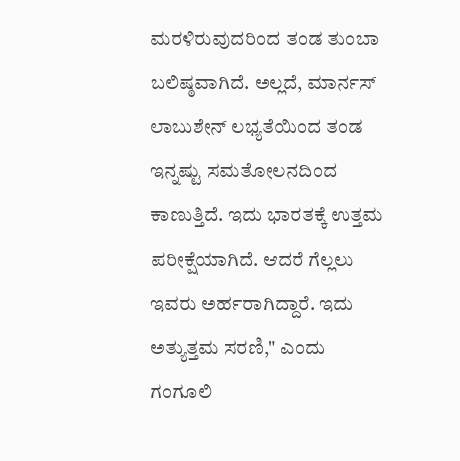ಮರಳಿರುವುದರಿಂದ ತಂಡ ತುಂಬಾ ಬಲಿಷ್ಠವಾಗಿದೆ. ಅಲ್ಲದೆ, ಮಾರ್ನಸ್ ಲಾಬುಶೇನ್ ಲಭ್ಯತೆಯಿಂದ ತಂಡ ಇನ್ನಷ್ಟು ಸಮತೋಲನದಿಂದ ಕಾಣುತ್ತಿದೆ. ಇದು ಭಾರತಕ್ಕೆ ಉತ್ತಮ ಪರೀಕ್ಷೆಯಾಗಿದೆ. ಆದರೆ ಗೆಲ್ಲಲು ಇವರು ಅರ್ಹರಾಗಿದ್ದಾರೆ. ಇದು ಅತ್ಯುತ್ತಮ ಸರಣಿ," ಎಂದು ಗಂಗೂಲಿ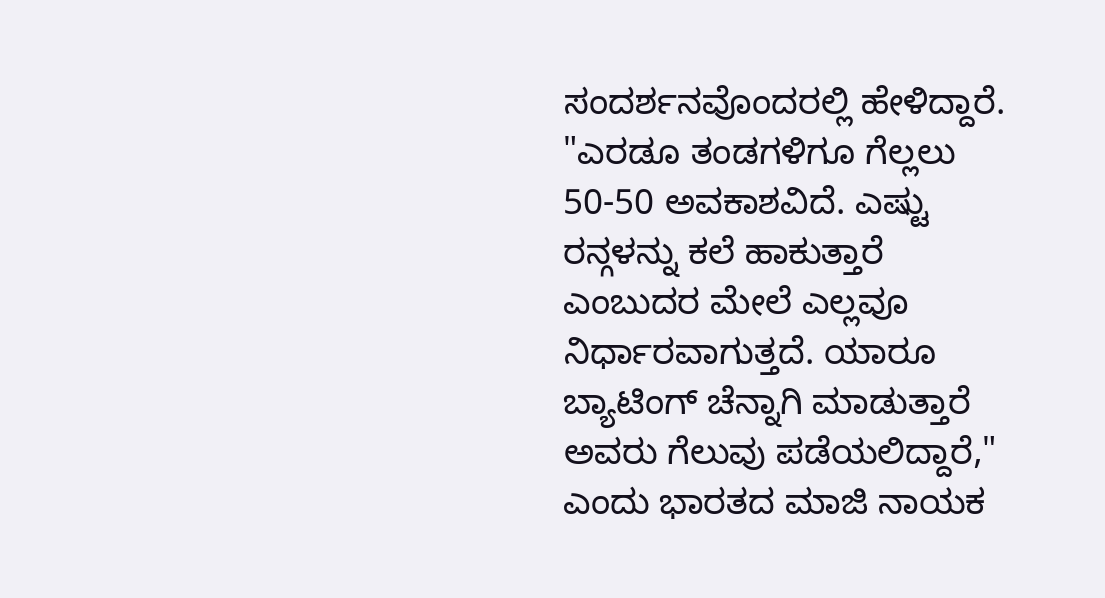ಸಂದರ್ಶನವೊಂದರಲ್ಲಿ ಹೇಳಿದ್ದಾರೆ. "ಎರಡೂ ತಂಡಗಳಿಗೂ ಗೆಲ್ಲಲು 50-50 ಅವಕಾಶವಿದೆ. ಎಷ್ಟು ರನ್ಗಳನ್ನು ಕಲೆ ಹಾಕುತ್ತಾರೆ ಎಂಬುದರ ಮೇಲೆ ಎಲ್ಲವೂ ನಿರ್ಧಾರವಾಗುತ್ತದೆ. ಯಾರೂ ಬ್ಯಾಟಿಂಗ್ ಚೆನ್ನಾಗಿ ಮಾಡುತ್ತಾರೆ ಅವರು ಗೆಲುವು ಪಡೆಯಲಿದ್ದಾರೆ," ಎಂದು ಭಾರತದ ಮಾಜಿ ನಾಯಕ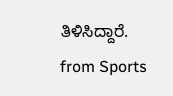ತಿಳಿಸಿದ್ದಾರೆ.
from Sports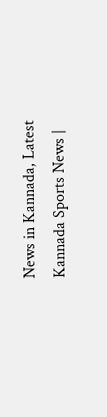News in Kannada, Latest Kannada Sports News |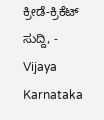ಕ್ರೀಡೆ-ಕ್ರಿಕೆಟ್ ಸುದ್ದಿ, - Vijaya Karnataka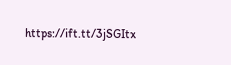https://ift.tt/3jSGItx